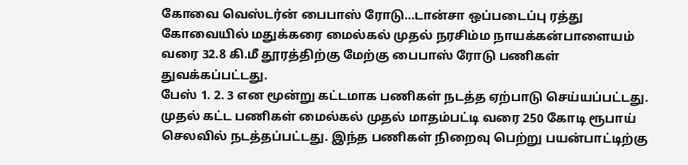கோவை வெஸ்டர்ன் பைபாஸ் ரோடு…டான்சா ஒப்படைப்பு ரத்து
கோவையில் மதுக்கரை மைல்கல் முதல் நரசிம்ம நாயக்கன்பாளையம் வரை 32.8 கி.மீ தூரத்திற்கு மேற்கு பைபாஸ் ரோடு பணிகள் துவக்கப்பட்டது.
பேஸ் 1. 2. 3 என மூன்று கட்டமாக பணிகள் நடத்த ஏற்பாடு செய்யப்பட்டது. முதல் கட்ட பணிகள் மைல்கல் முதல் மாதம்பட்டி வரை 250 கோடி ரூபாய் செலவில் நடத்தப்பட்டது. இந்த பணிகள் நிறைவு பெற்று பயன்பாட்டிற்கு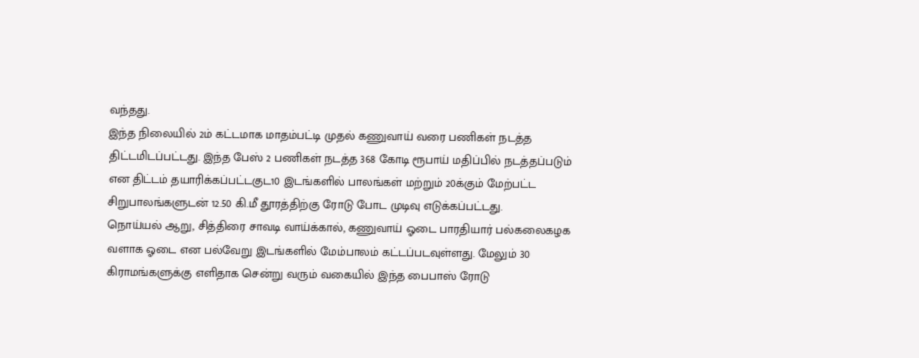வந்தது.
இந்த நிலையில் 2ம் கட்டமாக மாதம்பட்டி முதல் கணுவாய் வரை பணிகள் நடத்த திட்டமிடப்பட்டது. இந்த பேஸ் 2 பணிகள் நடத்த 368 கோடி ரூபாய் மதிப்பில் நடத்தப்படும் என திட்டம் தயாரிக்கப்பட்டகுட10 இடங்களில் பாலங்கள் மற்றும் 20க்கும் மேற்பட்ட சிறுபாலங்களுடன் 12.50 கி.மீ தூரத்திற்கு ரோடு போட முடிவு எடுக்கப்பட்டது.
நொய்யல் ஆறு, சித்திரை சாவடி வாய்க்கால், கணுவாய் ஓடை பாரதியார் பல்கலைகழக வளாக ஓடை என பல்வேறு இடங்களில் மேம்பாலம் கட்டப்படவுள்ளது. மேலும் 30 கிராமங்களுக்கு எளிதாக சென்று வரும் வகையில் இந்த பைபாஸ் ரோடு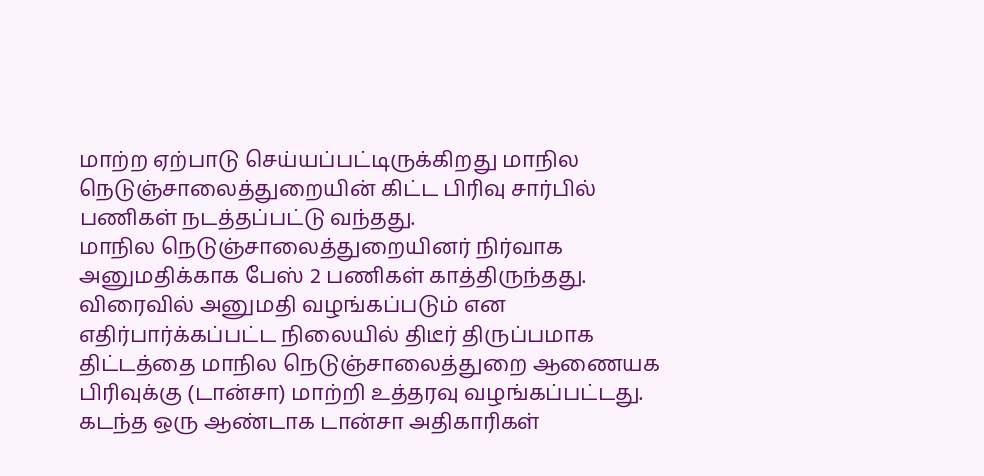மாற்ற ஏற்பாடு செய்யப்பட்டிருக்கிறது மாநில நெடுஞ்சாலைத்துறையின் கிட்ட பிரிவு சார்பில் பணிகள் நடத்தப்பட்டு வந்தது.
மாநில நெடுஞ்சாலைத்துறையினர் நிர்வாக அனுமதிக்காக பேஸ் 2 பணிகள் காத்திருந்தது. விரைவில் அனுமதி வழங்கப்படும் என எதிர்பார்க்கப்பட்ட நிலையில் திடீர் திருப்பமாக திட்டத்தை மாநில நெடுஞ்சாலைத்துறை ஆணையக பிரிவுக்கு (டான்சா) மாற்றி உத்தரவு வழங்கப்பட்டது. கடந்த ஒரு ஆண்டாக டான்சா அதிகாரிகள்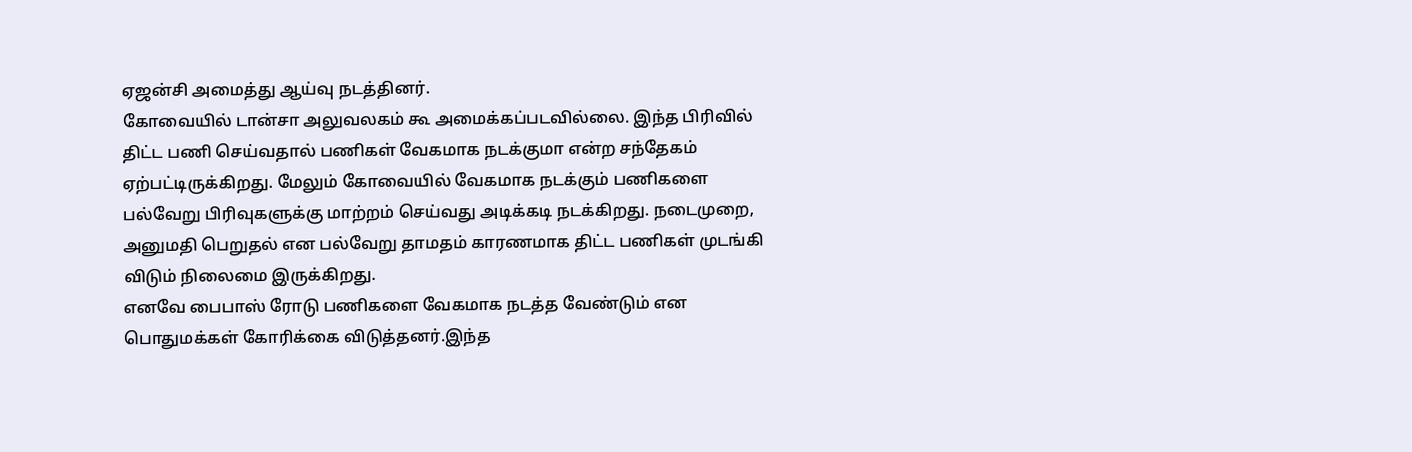ஏஜன்சி அமைத்து ஆய்வு நடத்தினர்.
கோவையில் டான்சா அலுவலகம் கூ அமைக்கப்படவில்லை. இந்த பிரிவில் திட்ட பணி செய்வதால் பணிகள் வேகமாக நடக்குமா என்ற சந்தேகம் ஏற்பட்டிருக்கிறது. மேலும் கோவையில் வேகமாக நடக்கும் பணிகளை பல்வேறு பிரிவுகளுக்கு மாற்றம் செய்வது அடிக்கடி நடக்கிறது. நடைமுறை, அனுமதி பெறுதல் என பல்வேறு தாமதம் காரணமாக திட்ட பணிகள் முடங்கி விடும் நிலைமை இருக்கிறது.
எனவே பைபாஸ் ரோடு பணிகளை வேகமாக நடத்த வேண்டும் என பொதுமக்கள் கோரிக்கை விடுத்தனர்.இந்த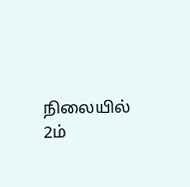நிலையில் 2ம்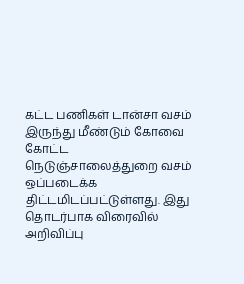கட்ட பணிகள் டான்சா வசம் இருந்து மீண்டும் கோவை கோட்ட நெடுஞ்சாலைத்துறை வசம் ஒப்படைக்க திட்டமிடப்பட்டுள்ளது. இது தொடர்பாக விரைவில் அறிவிப்பு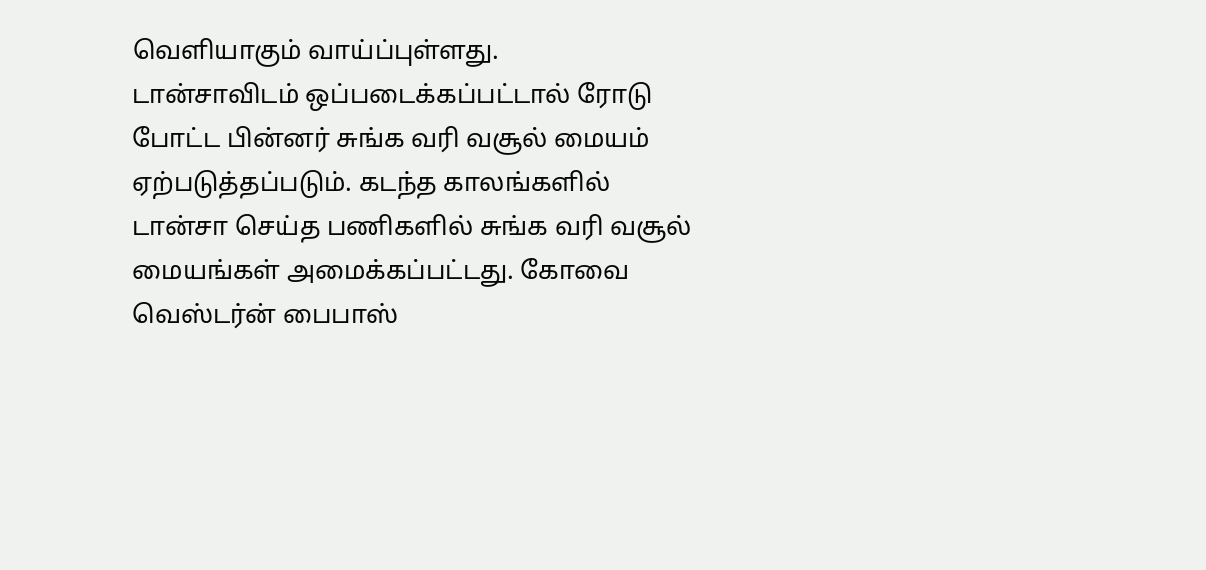வெளியாகும் வாய்ப்புள்ளது.
டான்சாவிடம் ஒப்படைக்கப்பட்டால் ரோடு போட்ட பின்னர் சுங்க வரி வசூல் மையம் ஏற்படுத்தப்படும். கடந்த காலங்களில் டான்சா செய்த பணிகளில் சுங்க வரி வசூல் மையங்கள் அமைக்கப்பட்டது. கோவை வெஸ்டர்ன் பைபாஸ்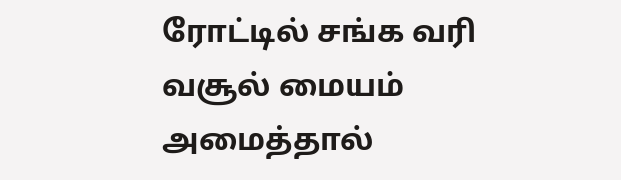ரோட்டில் சங்க வரி வசூல் மையம் அமைத்தால்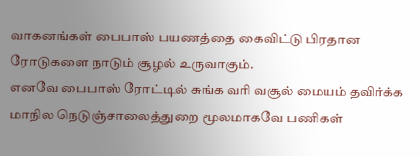வாகனங்கள் பைபாஸ் பயணத்தை கைவிட்டு பிரதான ரோடுகளை நாடும் சூழல் உருவாகும்.
எனவே பைபாஸ் ரோட்டில் சுங்க வரி வசூல் மையம் தவிர்க்க மாநில நெடுஞ்சாலைத்துறை மூலமாகவே பணிகள்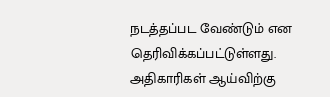நடத்தப்பட வேண்டும் என தெரிவிக்கப்பட்டுள்ளது. அதிகாரிகள் ஆய்விற்கு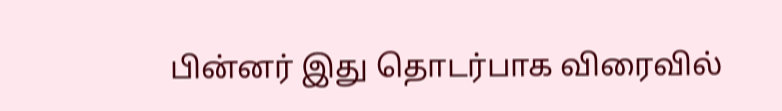பின்னர் இது தொடர்பாக விரைவில்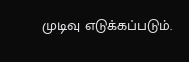முடிவு எடுக்கப்படும்.